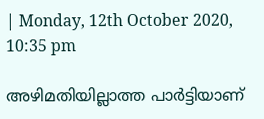| Monday, 12th October 2020, 10:35 pm

അഴിമതിയില്ലാത്ത പാര്‍ട്ടിയാണ്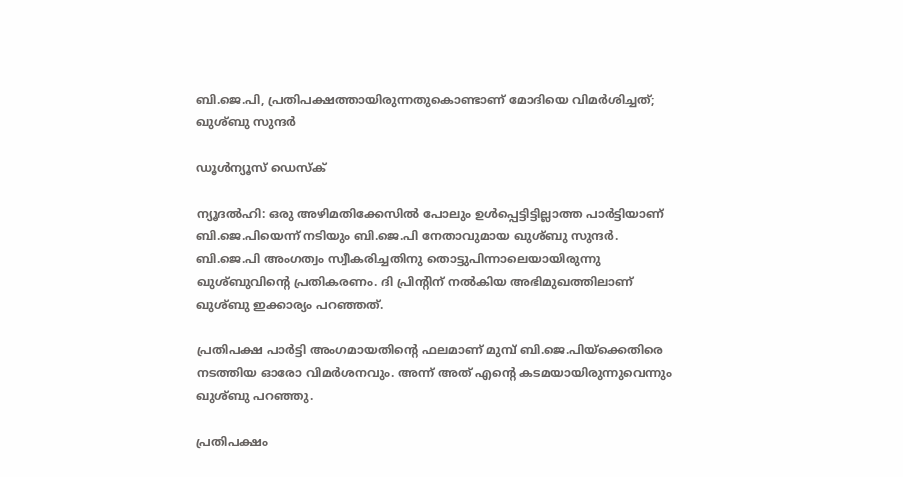ബി.ജെ.പി, പ്രതിപക്ഷത്തായിരുന്നതുകൊണ്ടാണ് മോദിയെ വിമര്‍ശിച്ചത്; ഖുശ്ബു സുന്ദര്‍

ഡൂള്‍ന്യൂസ് ഡെസ്‌ക്

ന്യൂദല്‍ഹി: ഒരു അഴിമതിക്കേസില്‍ പോലും ഉള്‍പ്പെട്ടിട്ടില്ലാത്ത പാര്‍ട്ടിയാണ് ബി.ജെ.പിയെന്ന് നടിയും ബി.ജെ.പി നേതാവുമായ ഖുശ്ബു സുന്ദര്‍. ബി.ജെ.പി അംഗത്വം സ്വീകരിച്ചതിനു തൊട്ടുപിന്നാലെയായിരുന്നു ഖുശ്ബുവിന്റെ പ്രതികരണം. ദി പ്രിന്റിന് നല്‍കിയ അഭിമുഖത്തിലാണ് ഖുശ്ബു ഇക്കാര്യം പറഞ്ഞത്.

പ്രതിപക്ഷ പാര്‍ട്ടി അംഗമായതിന്റെ ഫലമാണ് മുമ്പ് ബി.ജെ.പിയ്‌ക്കെതിരെ നടത്തിയ ഓരോ വിമര്‍ശനവും. അന്ന് അത് എന്റെ കടമയായിരുന്നുവെന്നും ഖുശ്ബു പറഞ്ഞു.

പ്രതിപക്ഷം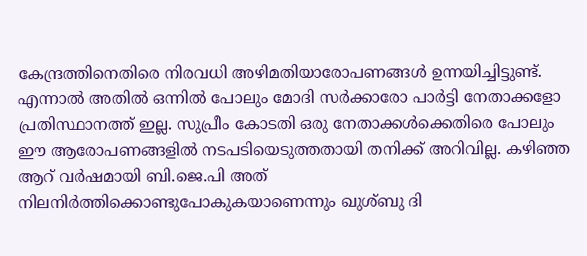കേന്ദ്രത്തിനെതിരെ നിരവധി അഴിമതിയാരോപണങ്ങള്‍ ഉന്നയിച്ചിട്ടുണ്ട്. എന്നാല്‍ അതില്‍ ഒന്നില്‍ പോലും മോദി സര്‍ക്കാരോ പാര്‍ട്ടി നേതാക്കളോ പ്രതിസ്ഥാനത്ത് ഇല്ല. സുപ്രീം കോടതി ഒരു നേതാക്കള്‍ക്കെതിരെ പോലും ഈ ആരോപണങ്ങളില്‍ നടപടിയെടുത്തതായി തനിക്ക് അറിവില്ല. കഴിഞ്ഞ ആറ് വര്‍ഷമായി ബി.ജെ.പി അത് നിലനിര്‍ത്തിക്കൊണ്ടുപോകുകയാണെന്നും ഖുശ്ബു ദി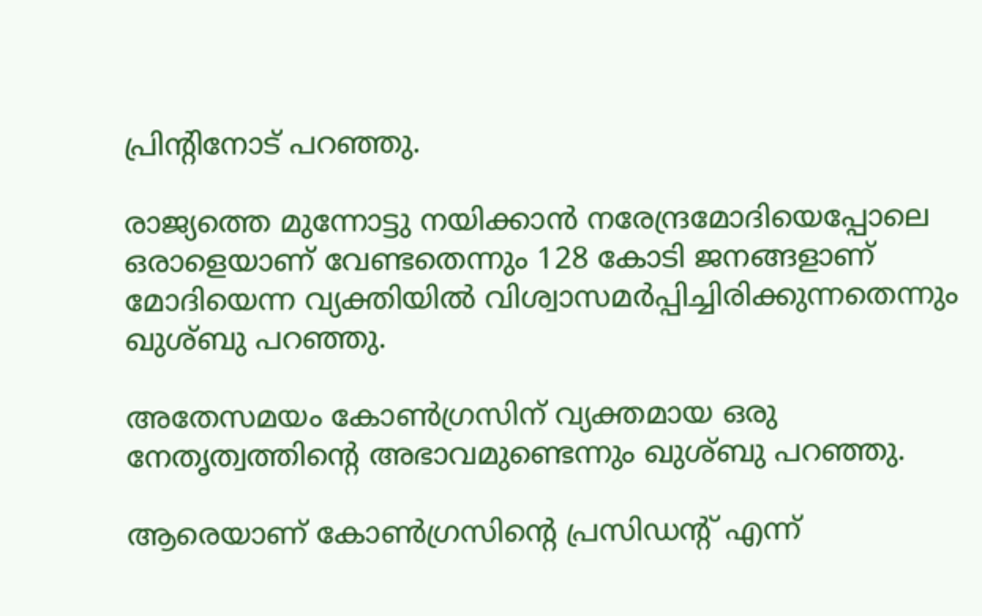പ്രിന്റിനോട് പറഞ്ഞു.

രാജ്യത്തെ മുന്നോട്ടു നയിക്കാന്‍ നരേന്ദ്രമോദിയെപ്പോലെ ഒരാളെയാണ് വേണ്ടതെന്നും 128 കോടി ജനങ്ങളാണ് മോദിയെന്ന വ്യക്തിയില്‍ വിശ്വാസമര്‍പ്പിച്ചിരിക്കുന്നതെന്നും ഖുശ്ബു പറഞ്ഞു.

അതേസമയം കോണ്‍ഗ്രസിന് വ്യക്തമായ ഒരു നേതൃത്വത്തിന്റെ അഭാവമുണ്ടെന്നും ഖുശ്ബു പറഞ്ഞു.

ആരെയാണ് കോണ്‍ഗ്രസിന്റെ പ്രസിഡന്റ് എന്ന്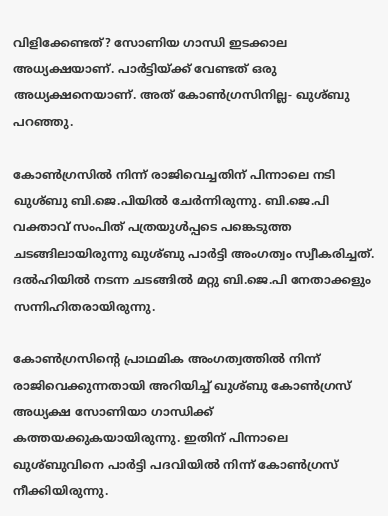വിളിക്കേണ്ടത്? സോണിയ ഗാന്ധി ഇടക്കാല അധ്യക്ഷയാണ്. പാര്‍ട്ടിയ്ക്ക് വേണ്ടത് ഒരു അധ്യക്ഷനെയാണ്. അത് കോണ്‍ഗ്രസിനില്ല- ഖുശ്ബു പറഞ്ഞു.

കോണ്‍ഗ്രസില്‍ നിന്ന് രാജിവെച്ചതിന് പിന്നാലെ നടി ഖുശ്ബു ബി.ജെ.പിയില്‍ ചേര്‍ന്നിരുന്നു. ബി.ജെ.പി വക്താവ് സംപിത് പത്രയുള്‍പ്പടെ പങ്കെടുത്ത ചടങ്ങിലായിരുന്നു ഖുശ്ബു പാര്‍ട്ടി അംഗത്വം സ്വീകരിച്ചത്. ദല്‍ഹിയില്‍ നടന്ന ചടങ്ങില്‍ മറ്റു ബി.ജെ.പി നേതാക്കളും സന്നിഹിതരായിരുന്നു.

കോണ്‍ഗ്രസിന്റെ പ്രാഥമിക അംഗത്വത്തില്‍ നിന്ന് രാജിവെക്കുന്നതായി അറിയിച്ച് ഖുശ്ബു കോണ്‍ഗ്രസ് അധ്യക്ഷ സോണിയാ ഗാന്ധിക്ക് കത്തയക്കുകയായിരുന്നു. ഇതിന് പിന്നാലെ ഖുശ്ബുവിനെ പാര്‍ട്ടി പദവിയില്‍ നിന്ന് കോണ്‍ഗ്രസ് നീക്കിയിരുന്നു.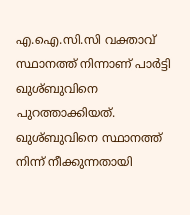എ.ഐ.സി.സി വക്താവ് സ്ഥാനത്ത് നിന്നാണ് പാര്‍ട്ടി ഖുശ്ബുവിനെ പുറത്താക്കിയത്. ഖുശ്ബുവിനെ സ്ഥാനത്ത് നിന്ന് നീക്കുന്നതായി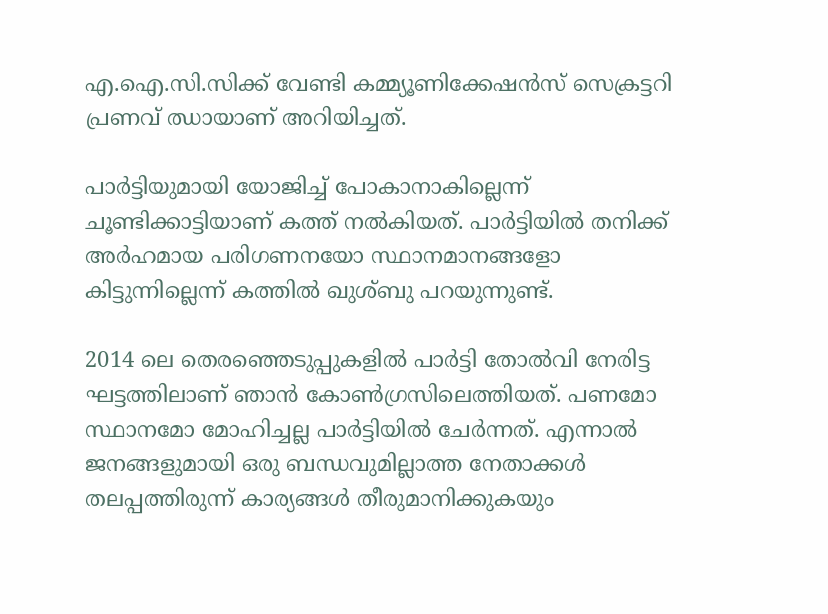എ.ഐ.സി.സിക്ക് വേണ്ടി കമ്മ്യൂണിക്കേഷന്‍സ് സെക്രട്ടറി പ്രണവ് ഝായാണ് അറിയിച്ചത്.

പാര്‍ട്ടിയുമായി യോജിച്ച് പോകാനാകില്ലെന്ന് ചൂണ്ടിക്കാട്ടിയാണ് കത്ത് നല്‍കിയത്. പാര്‍ട്ടിയില്‍ തനിക്ക് അര്‍ഹമായ പരിഗണനയോ സ്ഥാനമാനങ്ങളോ കിട്ടുന്നില്ലെന്ന് കത്തില്‍ ഖുശ്ബു പറയുന്നുണ്ട്.

2014 ലെ തെരഞ്ഞെടുപ്പുകളില്‍ പാര്‍ട്ടി തോല്‍വി നേരിട്ട ഘട്ടത്തിലാണ് ഞാന്‍ കോണ്‍ഗ്രസിലെത്തിയത്. പണമോ സ്ഥാനമോ മോഹിച്ചല്ല പാര്‍ട്ടിയില്‍ ചേര്‍ന്നത്. എന്നാല്‍ ജനങ്ങളുമായി ഒരു ബന്ധവുമില്ലാത്ത നേതാക്കള്‍ തലപ്പത്തിരുന്ന് കാര്യങ്ങള്‍ തീരുമാനിക്കുകയും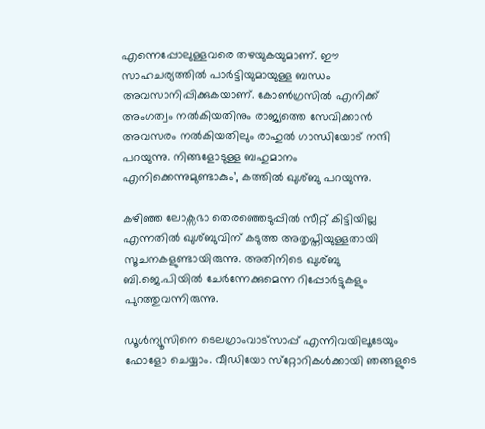എന്നെപ്പോലുള്ളവരെ തഴയുകയുമാണ്. ഈ സാഹചര്യത്തില്‍ പാര്‍ട്ടിയുമായുള്ള ബന്ധം അവസാനിപ്പിക്കുകയാണ്. കോണ്‍ഗ്രസില്‍ എനിക്ക് അംഗത്വം നല്‍കിയതിനും രാജ്യത്തെ സേവിക്കാന്‍ അവസരം നല്‍കിയതിലും രാഹുല്‍ ഗാന്ധിയോട് നന്ദി പറയുന്നു. നിങ്ങളോടുള്ള ബഹുമാനം എനിക്കെന്നുമുണ്ടാകും’, കത്തില്‍ ഖുശ്ബു പറയുന്നു.

കഴിഞ്ഞ ലോക്സഭാ തെരഞ്ഞെടുപ്പില്‍ സീറ്റ് കിട്ടിയില്ല എന്നതില്‍ ഖുശ്ബുവിന് കടുത്ത അതൃപ്തിയുള്ളതായി സൂചനകളുണ്ടായിരുന്നു. അതിനിടെ ഖുശ്ബു ബി.ജെ.പിയില്‍ ചേര്‍ന്നേക്കുമെന്ന റിപ്പോര്‍ട്ടുകളും പുറത്തുവന്നിരുന്നു.

ഡൂള്‍ന്യൂസിനെ ടെലഗ്രാംവാട്‌സാപ്പ് എന്നിവയിലൂടേയും  ഫോളോ ചെയ്യാം. വീഡിയോ സ്‌റ്റോറികള്‍ക്കായി ഞങ്ങളുടെ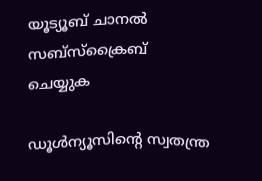യൂട്യൂബ് ചാനല്‍ സബ്‌സ്‌ക്രൈബ് ചെയ്യുക

ഡൂള്‍ന്യൂസിന്റെ സ്വതന്ത്ര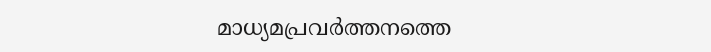മാധ്യമപ്രവര്‍ത്തനത്തെ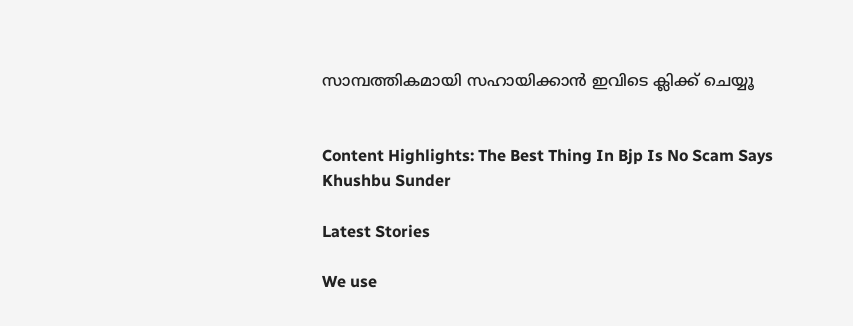സാമ്പത്തികമായി സഹായിക്കാന്‍ ഇവിടെ ക്ലിക്ക് ചെയ്യൂ


Content Highlights: The Best Thing In Bjp Is No Scam Says Khushbu Sunder

Latest Stories

We use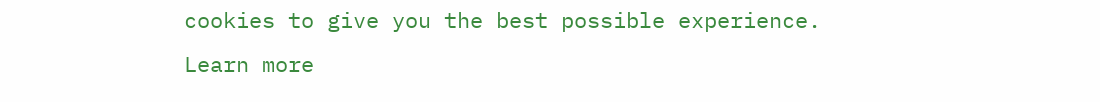cookies to give you the best possible experience. Learn more